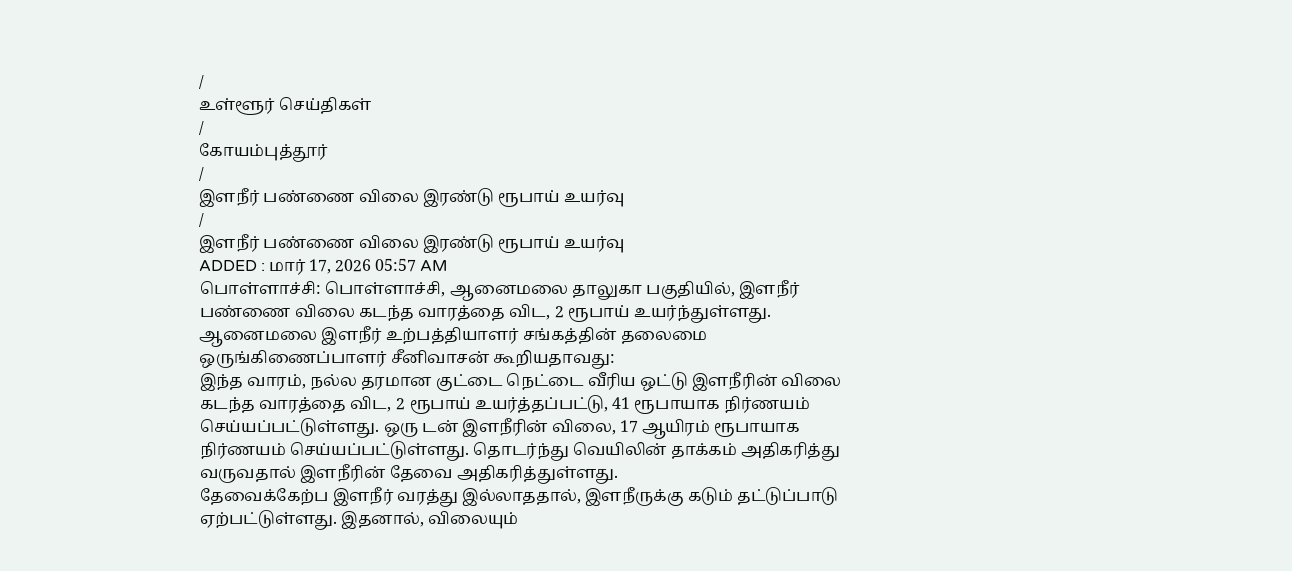/
உள்ளூர் செய்திகள்
/
கோயம்புத்தூர்
/
இளநீர் பண்ணை விலை இரண்டு ரூபாய் உயர்வு
/
இளநீர் பண்ணை விலை இரண்டு ரூபாய் உயர்வு
ADDED : மார் 17, 2026 05:57 AM
பொள்ளாச்சி: பொள்ளாச்சி, ஆனைமலை தாலுகா பகுதியில், இளநீர் பண்ணை விலை கடந்த வாரத்தை விட, 2 ரூபாய் உயர்ந்துள்ளது.
ஆனைமலை இளநீர் உற்பத்தியாளர் சங்கத்தின் தலைமை ஒருங்கிணைப்பாளர் சீனிவாசன் கூறியதாவது:
இந்த வாரம், நல்ல தரமான குட்டை நெட்டை வீரிய ஒட்டு இளநீரின் விலை கடந்த வாரத்தை விட, 2 ரூபாய் உயர்த்தப்பட்டு, 41 ரூபாயாக நிர்ணயம் செய்யப்பட்டுள்ளது. ஒரு டன் இளநீரின் விலை, 17 ஆயிரம் ரூபாயாக நிர்ணயம் செய்யப்பட்டுள்ளது. தொடர்ந்து வெயிலின் தாக்கம் அதிகரித்து வருவதால் இளநீரின் தேவை அதிகரித்துள்ளது.
தேவைக்கேற்ப இளநீர் வரத்து இல்லாததால், இளநீருக்கு கடும் தட்டுப்பாடு ஏற்பட்டுள்ளது. இதனால், விலையும்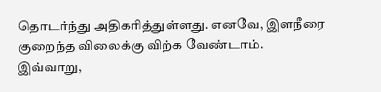தொடர்ந்து அதிகரித்துள்ளது. எனவே, இளநீரை குறைந்த விலைக்கு விற்க வேண்டாம்.
இவ்வாறு,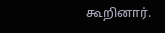கூறினார்.